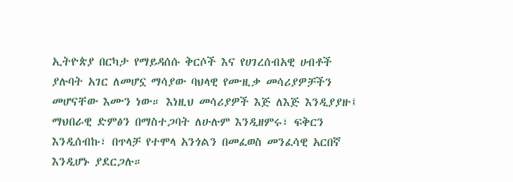ኢትዮጵያ በርካታ የማይዳሰሱ ቅርሶች እና የሀገረሰብአዊ ሀብቶች ያሉባት አገር ለመሆኗ ማሳያው ባህላዊ የሙዚቃ መሳሪያዎቻችን መሆናቸው እሙን ነው። እነዚህ መሳሪያዎች እጅ ለእጅ እንዲያያዙ፤ ማህበራዊ ድምፅን በማስተጋባት ለሁሉም እንዲዘምሩ፣ ፍቅርን እንዲሰብኩ፣ በጥላቻ የተሞላ አንጎልን በመፈወስ መንፈሳዊ አርበኛ እንዲሆኑ ያደርጋሉ።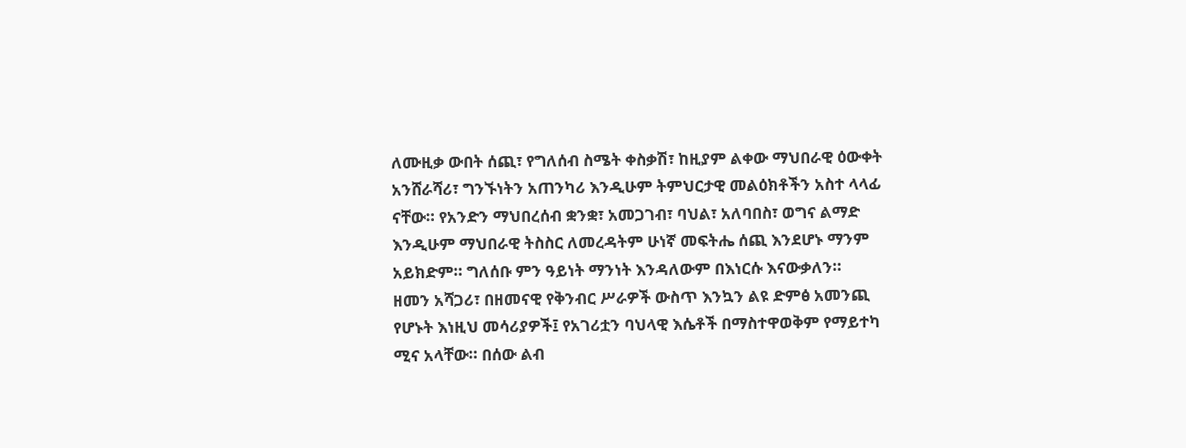ለሙዚቃ ውበት ሰጪ፣ የግለሰብ ስሜት ቀስቃሽ፣ ከዚያም ልቀው ማህበራዊ ዕውቀት አንሸራሻሪ፣ ግንኙነትን አጠንካሪ እንዲሁም ትምህርታዊ መልዕክቶችን አስተ ላላፊ ናቸው። የአንድን ማህበረሰብ ቋንቋ፣ አመጋገብ፣ ባህል፣ አለባበስ፣ ወግና ልማድ እንዲሁም ማህበራዊ ትስስር ለመረዳትም ሁነኛ መፍትሔ ሰጪ እንደሆኑ ማንም አይክድም። ግለሰቡ ምን ዓይነት ማንነት እንዳለውም በእነርሱ እናውቃለን።
ዘመን አሻጋሪ፣ በዘመናዊ የቅንብር ሥራዎች ውስጥ እንኳን ልዩ ድምፅ አመንጪ የሆኑት እነዚህ መሳሪያዎች፤ የአገሪቷን ባህላዊ እሴቶች በማስተዋወቅም የማይተካ ሚና አላቸው። በሰው ልብ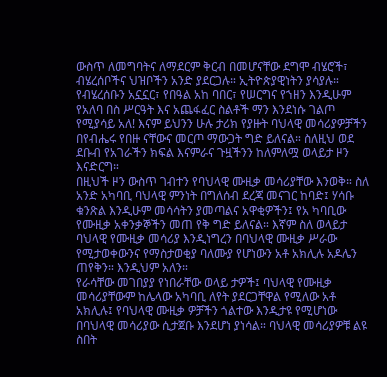ውስጥ ለመግባትና ለማደርም ቅርብ በመሆናቸው ደግሞ ብሄሮች፣ ብሄረሰቦችና ህዝቦችን አንድ ያደርጋሉ። ኢትዮጵያዊነትን ያሳያሉ።
የብሄረሰቡን አኗኗር፣ የበዓል አከ ባበር፣ የሠርግና የኀዘን እንዲሁም የአለባ በስ ሥርዓት እና አጨፋፈር ስልቶች ማን እንደነሱ ገልጦ የሚያሳይ አለ! እናም ይህንን ሁሉ ታሪክ የያዙት ባህላዊ መሳሪያዎቻችን በየብሔሩ የበዙ ናቸውና መርጦ ማውጋት ግድ ይለናል። ስለዚህ ወደ ደቡብ የአገራችን ክፍል እናምራና ጉዟችንን ከለምለሟ ወላይታ ዞን እናድርግ።
በዚህች ዞን ውስጥ ገብተን የባህላዊ ሙዚቃ መሳሪያቸው እንወቅ። ስለ አንድ አካባቢ ባህላዊ ምንነት በግለሰብ ደረጃ መናገር ከባድ፤ ሃሳቡ ቁንጽል እንዲሁም መሳሳትን ያመጣልና አዋቂዎችን፤ የአ ካባቢው የሙዚቃ አቀንቃኞችን መጠ የቅ ግድ ይለናል። እኛም ስለ ወላይታ ባህላዊ የሙዚቃ መሳሪያ እንዲነግረን በባህላዊ ሙዚቃ ሥራው የሚታወቀውንና የማስታወቂያ ባለሙያ የሆነውን አቶ አክሊሉ አዶሌን ጠየቅን። እንዲህም አለን።
የራሳቸው መገበያያ የነበራቸው ወላይ ታዎች፤ ባህላዊ የሙዚቃ መሳሪያቸውም ከሌላው አካባቢ ለየት ያደርጋቸዋል የሚለው አቶ አክሊሉ፤ የባህላዊ ሙዚቃ ዎቻችን ጎልተው እንዲታዩ የሚሆነው በባህላዊ መሳሪያው ሲታጀቡ እንደሆነ ያነሳል። ባህላዊ መሳሪያዎቹ ልዩ ስበት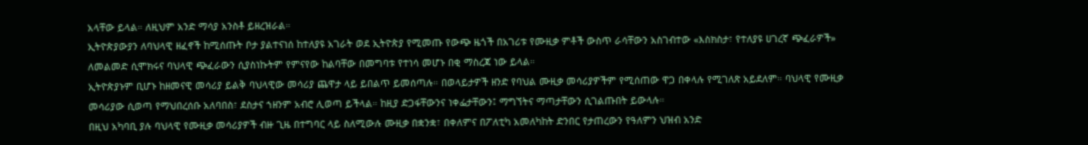አላቸው ይላል። ለዚህም አንድ ማሳያ አንስቶ ይዘረዝራል።
ኢትዮጵያውያን ለባህላዊ ዘፈኖች ከሚሰጡት ቦታ ያልተናነሰ ከተለያዩ አገራት ወደ ኢትዮጵያ የሚመጡ የውጭ ዜጎች በአገሪቱ የሙዚቃ ምቶች ውስጥ ራሳቸውን አስገብተው «እስክስታ፣ የተለያዩ ሀገረኛ ጭፈራዎች» ለመልመድ ሲሞክሩና ባህላዊ ጭፈራውን ሲያስነኩትም የምናየው ከልባቸው በመግባቱ የተነሳ መሆኑ በቂ ማስረጃ ነው ይላል።
ኢትዮጵያኑም ቢሆኑ ከዘመናዊ መሳሪያ ይልቅ ባህላዊው መሳሪያ ጨዋታ ላይ ይበልጥ ይመሰጣሉ። በወላይታዎች ዘንድ የባህል ሙዚቃ መሳሪያዎችም የሚሰጠው ዋጋ በቀላሉ የሚገለጽ አይደለም። ባህላዊ የሙዚቃ መሳሪያው ሲወጣ የማህበረሰቡ አለባበስ፣ ደስታና ኀዘንም አብሮ ሊወጣ ይችላል። ከዚያ ድጋፋቸውንና ነቀፌታቸውን፤ ማግኘትና ማጣታቸውን ሲገልጡበት ይውላሉ።
በዚህ አካባቢ ያሉ ባህላዊ የሙዚቃ መሳሪያዎች ብዙ ጊዜ በተግባር ላይ ስለሚውሉ ሙዚቃ በቋንቋ፣ በቀለምና በፖለቲካ አመለካከት ድንበር የታጠረውን የዓለምን ህዝብ አንድ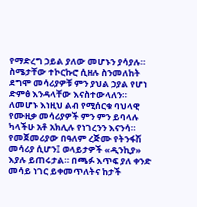የማድረግ ኃይል ያለው መሆኑን ያሳያሉ። ስሜታቸው ተኮርኩሮ ሲዘሉ ስንመለከት ደግሞ መሳሪያዎቹ ምን ያህል ኃያል የሆነ ድምፅ እንዳላቸው እናስተውላለን። ለመሆኑ እነዚህ ልብ የሚሰርቁ ባህላዊ የሙዚቃ መሳሪያዎች ምን ምን ይባላሉ ካላችሁ አቶ አክሊሉ የነገረንን እናንሳ።
የመጀመሪያው በዓለም ረጅሙ የትንፋሽ መሳሪያ ሲሆን፤ ወላይታዎች «ዲንኪያ» እያሉ ይጠሩታል። በጫፉ እጥፍ ያለ ቀንድ መሳይ ነገር ይቀመጥለትና ከታች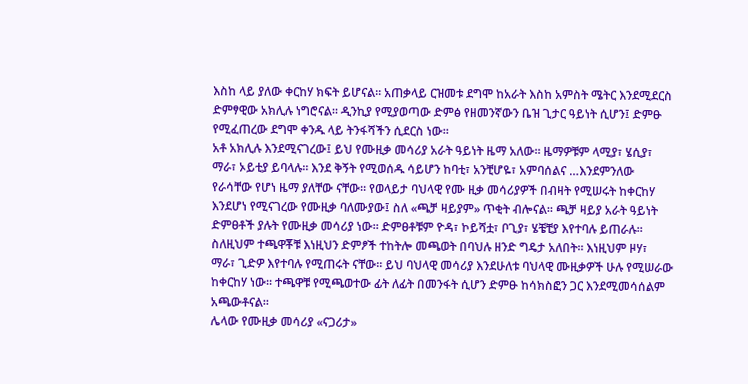እስከ ላይ ያለው ቀርከሃ ክፍት ይሆናል። አጠቃላይ ርዝመቱ ደግሞ ከአራት እስከ አምስት ሜትር እንደሚደርስ ድምፃዊው አክሊሉ ነግሮናል። ዲንኪያ የሚያወጣው ድምፅ የዘመንኛውን ቤዝ ጊታር ዓይነት ሲሆን፤ ድምፁ የሚፈጠረው ደግሞ ቀንዱ ላይ ትንፋሻችን ሲደርስ ነው።
አቶ አክሊሉ እንደሚናገረው፤ ይህ የሙዚቃ መሳሪያ አራት ዓይነት ዜማ አለው። ዜማዎቹም ላሚያ፣ ሄሲያ፣ ማራ፣ ኦይቲያ ይባላሉ። እንደ ቅኝት የሚወሰዱ ሳይሆን ከባቲ፣ አንቺሆዬ፣ አምባሰልና …እንደምንለው የራሳቸው የሆነ ዜማ ያለቸው ናቸው። የወላይታ ባህላዊ የሙ ዚቃ መሳሪያዎች በብዛት የሚሠሩት ከቀርከሃ እንደሆነ የሚናገረው የሙዚቃ ባለሙያው፤ ስለ «ጫቻ ዛይያም» ጥቂት ብሎናል። ጫቻ ዛይያ አራት ዓይነት ድምፀቶች ያሉት የሙዚቃ መሳሪያ ነው። ድምፀቶቹም ዮዳ፣ ኮይሻቷ፣ ቦጊያ፣ ሄቼቺያ እየተባሉ ይጠራሉ። ስለዚህም ተጫዋቾቹ እነዚህን ድምፆች ተከትሎ መጫወት በባህሉ ዘንድ ግዴታ አለበት። እነዚህም ዞሃ፣ ማራ፣ ጊድዎ እየተባሉ የሚጠሩት ናቸው። ይህ ባህላዊ መሳሪያ እንደሁለቱ ባህላዊ ሙዚቃዎች ሁሉ የሚሠራው ከቀርከሃ ነው። ተጫዋቹ የሚጫወተው ፊት ለፊት በመንፋት ሲሆን ድምፁ ከሳክስፎን ጋር እንደሚመሳሰልም አጫውቶናል።
ሌላው የሙዚቃ መሳሪያ «ናጋሪታ»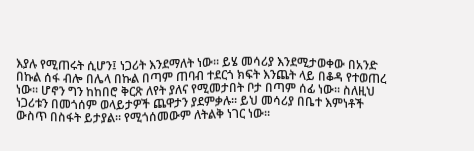እያሉ የሚጠሩት ሲሆን፤ ነጋሪት እንደማለት ነው። ይሄ መሳሪያ እንደሚታወቀው በአንድ በኩል ሰፋ ብሎ በሌላ በኩል በጣም ጠባብ ተደርጎ ክፍት እንጨት ላይ በቆዳ የተወጠረ ነው። ሆኖን ግን ከከበሮ ቅርጽ ለየት ያለና የሚመታበት ቦታ በጣም ሰፊ ነው። ስለዚህ ነጋሪቱን በመጎሰም ወላይታዎች ጨዋታን ያደምቃሉ። ይህ መሳሪያ በቤተ እምነቶች ውስጥ በስፋት ይታያል። የሚጎሰመውም ለትልቅ ነገር ነው።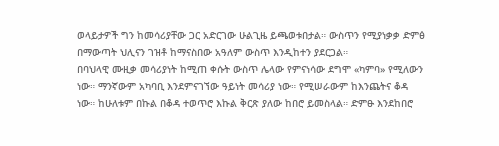ወላይታዎች ግን ከመሳሪያቸው ጋር አድርገው ሁልጊዜ ይጫወቱበታል። ውስጥን የሚያነቃቃ ድምፅ በማውጣት ህሊናን ገዝቶ ከማናስበው አዓለም ውስጥ እንዲከተን ያደርጋል።
በባህላዊ ሙዚቃ መሳሪያነት ከሚጠ ቀሱት ውስጥ ሌላው የምናነሳው ደግሞ «ካምባ» የሚለውን ነው። ማንኛውም አካባቢ እንደምናገኘው ዓይነት መሳሪያ ነው። የሚሠራውም ከእንጨትና ቆዳ ነው። ከሁለቱም በኩል በቆዳ ተወጥሮ እኩል ቅርጽ ያለው ከበሮ ይመስላል። ድምፁ እንደከበሮ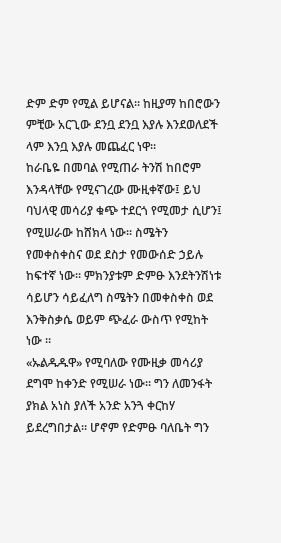ድም ድም የሚል ይሆናል። ከዚያማ ከበሮውን ምቺው አርጊው ደንቧ ደንቧ እያሉ እንደወለደች ላም እንቧ እያሉ መጨፈር ነዋ።
ከራቤዬ በመባል የሚጠራ ትንሽ ከበሮም እንዳላቸው የሚናገረው ሙዚቀኛው፤ ይህ ባህላዊ መሳሪያ ቁጭ ተደርጎ የሚመታ ሲሆን፤ የሚሠራው ከሸክላ ነው። ስሜትን የመቀስቀስና ወደ ደስታ የመውሰድ ኃይሉ ከፍተኛ ነው። ምክንያቱም ድምፁ እንደትንሽነቱ ሳይሆን ሳይፈለግ ስሜትን በመቀስቀስ ወደ እንቅስቃሴ ወይም ጭፈራ ውስጥ የሚከት ነው ።
«ኡልዱዱዋ» የሚባለው የሙዚቃ መሳሪያ ደግሞ ከቀንድ የሚሠራ ነው። ግን ለመንፋት ያክል አነስ ያለች አንድ አንጓ ቀርከሃ ይደረግበታል። ሆኖም የድምፁ ባለቤት ግን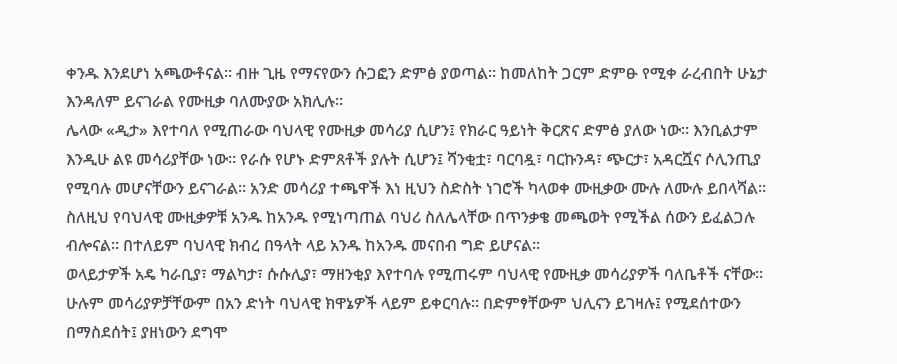ቀንዱ እንደሆነ አጫውቶናል። ብዙ ጊዜ የማናየውን ሱጋፎን ድምፅ ያወጣል። ከመለከት ጋርም ድምፁ የሚቀ ራረብበት ሁኔታ እንዳለም ይናገራል የሙዚቃ ባለሙያው አክሊሉ።
ሌላው «ዲታ» እየተባለ የሚጠራው ባህላዊ የሙዚቃ መሳሪያ ሲሆን፤ የክራር ዓይነት ቅርጽና ድምፅ ያለው ነው። እንቢልታም እንዲሁ ልዩ መሳሪያቸው ነው። የራሱ የሆኑ ድምጸቶች ያሉት ሲሆን፤ ሻንቂቷ፣ ባርባዷ፣ ባርኩንዳ፣ ጭርታ፣ አዳርሿና ሶሊንጢያ የሚባሉ መሆናቸውን ይናገራል። አንድ መሳሪያ ተጫዋች እነ ዚህን ስድስት ነገሮች ካላወቀ ሙዚቃው ሙሉ ለሙሉ ይበላሻል። ስለዚህ የባህላዊ ሙዚቃዎቹ አንዱ ከአንዱ የሚነጣጠል ባህሪ ስለሌላቸው በጥንቃቄ መጫወት የሚችል ሰውን ይፈልጋሉ ብሎናል። በተለይም ባህላዊ ክብረ በዓላት ላይ አንዱ ከአንዱ መናበብ ግድ ይሆናል።
ወላይታዎች አዴ ካራቢያ፣ ማልካታ፣ ሱሱሊያ፣ ማዘንቂያ እየተባሉ የሚጠሩም ባህላዊ የሙዚቃ መሳሪያዎች ባለቤቶች ናቸው። ሁሉም መሳሪያዎቻቸውም በአን ድነት ባህላዊ ክዋኔዎች ላይም ይቀርባሉ። በድምፃቸውም ህሊናን ይገዛሉ፤ የሚደሰተውን በማስደሰት፤ ያዘነውን ደግሞ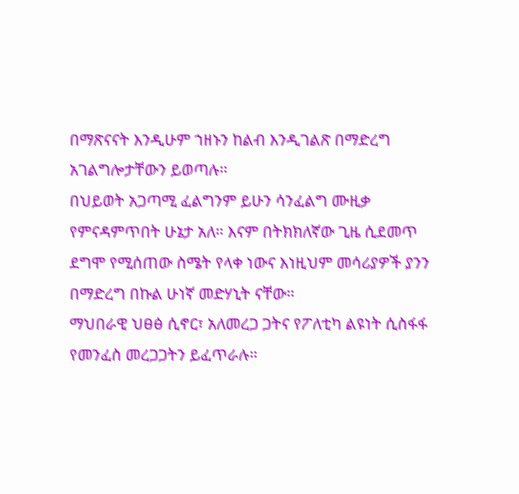በማጽናናት እንዲሁም ኀዘኑን ከልብ እንዲገልጽ በማድረግ አገልግሎታቸውን ይወጣሉ።
በህይወት አጋጣሚ ፈልግንም ይሁን ሳንፈልግ ሙዚቃ የምናዳምጥበት ሁኔታ አለ። እናም በትክክለኛው ጊዜ ሲደመጥ ደግሞ የሚሰጠው ስሜት የላቀ ነውና እነዚህም መሳሪያዎች ያንን በማድረግ በኩል ሁነኛ መድሃኒት ናቸው።
ማህበራዊ ህፀፅ ሲኖር፣ አለመረጋ ጋትና የፖለቲካ ልዩነት ሲስፋፋ የመንፈስ መረጋጋትን ይፈጥራሉ።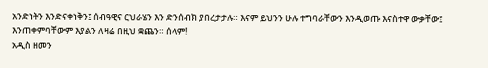አንድነትን እንድናቀነቅን፤ ሰብዓዊና ርህራሄን እን ድንሰብክ ያበረታታሉ። እናም ይህንን ሁሉ ተግባራቸውን እንዲወጡ እናስተዋ ውቃቸው፤ እንጠቀምባቸውም እያልን ለዛሬ በዚህ ቋጨን። ሰላም!
አዲስ ዘመን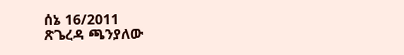ሰኔ 16/2011
ጽጌረዳ ጫንያለው